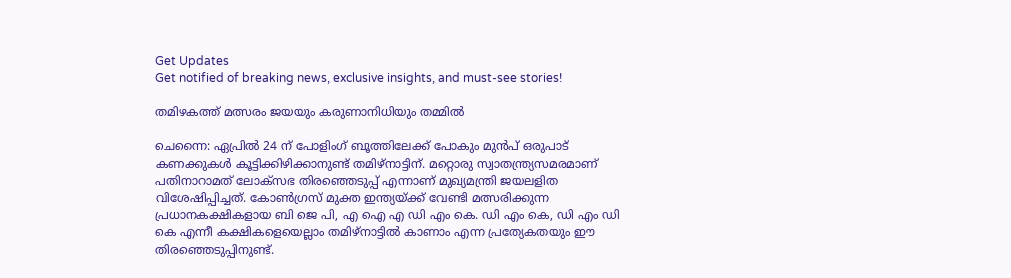Get Updates
Get notified of breaking news, exclusive insights, and must-see stories!

തമിഴകത്ത് മത്സരം ജയയും കരുണാനിധിയും തമ്മില്‍

ചെന്നൈ: ഏപ്രില്‍ 24 ന് പോളിംഗ് ബൂത്തിലേക്ക് പോകും മുന്‍പ് ഒരുപാട് കണക്കുകള്‍ കൂട്ടിക്കിഴിക്കാനുണ്ട് തമിഴ്‌നാട്ടിന്. മറ്റൊരു സ്വാതന്ത്ര്യസമരമാണ് പതിനാറാമത് ലോക്‌സഭ തിരഞ്ഞെടുപ്പ് എന്നാണ് മുഖ്യമന്ത്രി ജയലളിത വിശേഷിപ്പിച്ചത്. കോണ്‍ഗ്രസ് മുക്ത ഇന്ത്യയ്ക്ക് വേണ്ടി മത്സരിക്കുന്ന പ്രധാനകക്ഷികളായ ബി ജെ പി, എ ഐ എ ഡി എം കെ. ഡി എം കെ, ഡി എം ഡി കെ എന്നീ കക്ഷികളെയെല്ലാം തമിഴ്‌നാട്ടില്‍ കാണാം എന്ന പ്രത്യേകതയും ഈ തിരഞ്ഞെടുപ്പിനുണ്ട്.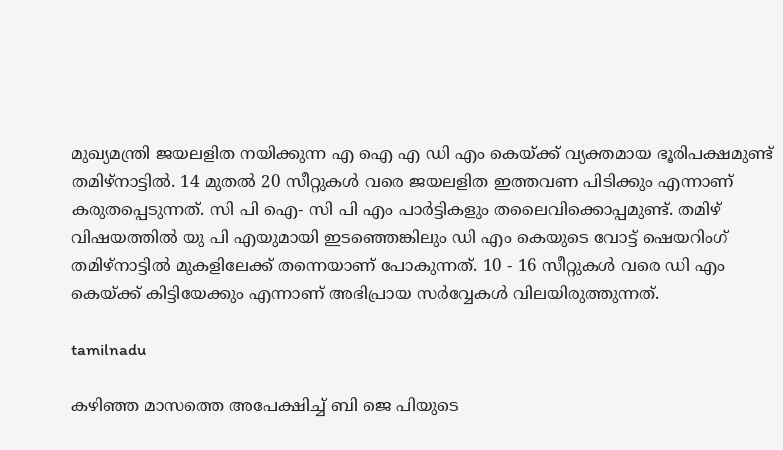മുഖ്യമന്ത്രി ജയലളിത നയിക്കുന്ന എ ഐ എ ഡി എം കെയ്ക്ക് വ്യക്തമായ ഭൂരിപക്ഷമുണ്ട് തമിഴ്‌നാട്ടില്‍. 14 മുതല്‍ 20 സീറ്റുകള്‍ വരെ ജയലളിത ഇത്തവണ പിടിക്കും എന്നാണ് കരുതപ്പെടുന്നത്. സി പി ഐ- സി പി എം പാര്‍ട്ടികളും തലൈവിക്കൊപ്പമുണ്ട്. തമിഴ് വിഷയത്തില്‍ യു പി എയുമായി ഇടഞ്ഞെങ്കിലും ഡി എം കെയുടെ വോട്ട് ഷെയറിംഗ് തമിഴ്‌നാട്ടില്‍ മുകളിലേക്ക് തന്നെയാണ് പോകുന്നത്. 10 - 16 സീറ്റുകള്‍ വരെ ഡി എം കെയ്ക്ക് കിട്ടിയേക്കും എന്നാണ് അഭിപ്രായ സര്‍വ്വേകള്‍ വിലയിരുത്തുന്നത്.

tamilnadu

കഴിഞ്ഞ മാസത്തെ അപേക്ഷിച്ച് ബി ജെ പിയുടെ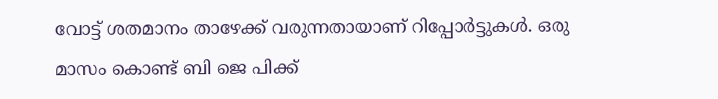വോട്ട് ശതമാനം താഴേക്ക് വരുന്നതായാണ് റിപ്പോര്‍ട്ടുകള്‍. ഒരു മാസം കൊണ്ട് ബി ജെ പിക്ക്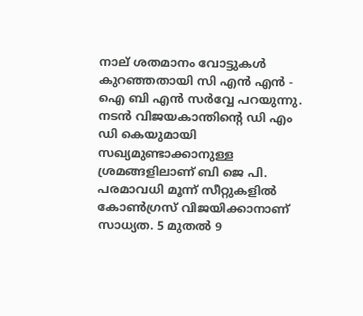നാല് ശതമാനം വോട്ടുകള്‍ കുറഞ്ഞതായി സി എന്‍ എന്‍ - ഐ ബി എന്‍ സര്‍വ്വേ പറയുന്നു. നടന്‍ വിജയകാന്തിന്റെ ഡി എം ഡി കെയുമായി സഖ്യമുണ്ടാക്കാനുള്ള ശ്രമങ്ങളിലാണ് ബി ജെ പി. പരമാവധി മൂന്ന് സീറ്റുകളില്‍ കോണ്‍ഗ്രസ് വിജയിക്കാനാണ് സാധ്യത. 5 മുതല്‍ 9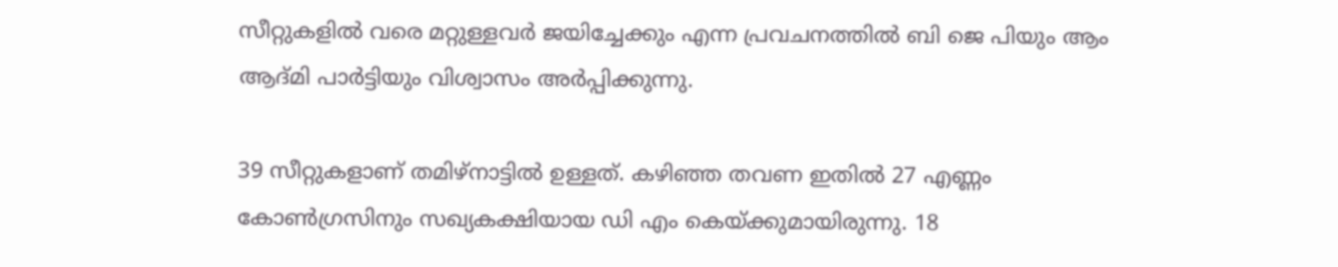സീറ്റുകളില്‍ വരെ മറ്റുള്ളവര്‍ ജയിച്ചേക്കും എന്ന പ്രവചനത്തില്‍ ബി ജെ പിയും ആം ആദ്മി പാര്‍ട്ടിയും വിശ്വാസം അര്‍പ്പിക്കുന്നു.

39 സീറ്റുകളാണ് തമിഴ്‌നാട്ടില്‍ ഉള്ളത്. കഴിഞ്ഞ തവണ ഇതില്‍ 27 എണ്ണം കോണ്‍ഗ്രസിനും സഖ്യകക്ഷിയായ ഡി എം കെയ്ക്കുമായിരുന്നു. 18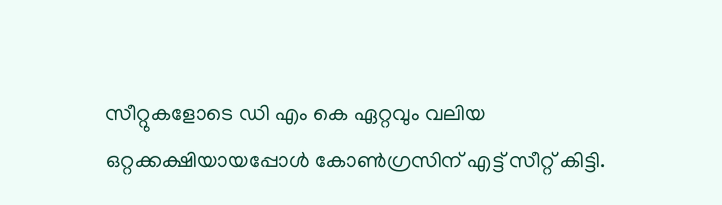സീറ്റുകളോടെ ഡി എം കെ ഏറ്റവും വലിയ ഒറ്റക്കക്ഷിയായപ്പോള്‍ കോണ്‍ഗ്രസിന് എട്ട് സീറ്റ് കിട്ടി.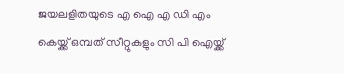ജയലളിതയുടെ എ ഐ എ ഡി എം കെയ്ക്ക് ഒമ്പത് സീറ്റുകളും സി പി ഐയ്ക്ക്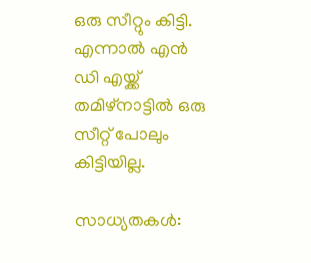ഒരു സീറ്റും കിട്ടി. എന്നാല്‍ എന്‍ ഡി എയ്ക്ക് തമിഴ്‌നാട്ടില്‍ ഒരു സീറ്റ് പോലും കിട്ടിയില്ല.

സാധ്യതകള്‍: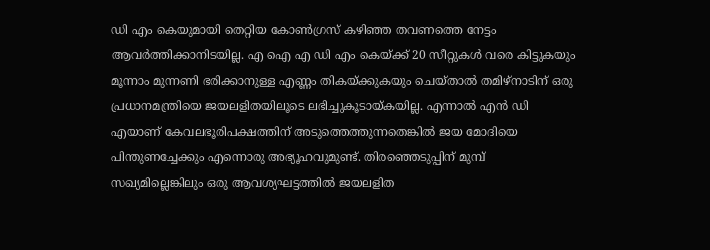ഡി എം കെയുമായി തെറ്റിയ കോണ്‍ഗ്രസ് കഴിഞ്ഞ തവണത്തെ നേട്ടം ആവര്‍ത്തിക്കാനിടയില്ല. എ ഐ എ ഡി എം കെയ്ക്ക് 20 സീറ്റുകള്‍ വരെ കിട്ടുകയും മൂന്നാം മുന്നണി ഭരിക്കാനുള്ള എണ്ണം തികയ്ക്കുകയും ചെയ്താല്‍ തമിഴ്‌നാടിന് ഒരു പ്രധാനമന്ത്രിയെ ജയലളിതയിലൂടെ ലഭിച്ചുകൂടായ്കയില്ല. എന്നാല്‍ എന്‍ ഡി എയാണ് കേവലഭൂരിപക്ഷത്തിന് അടുത്തെത്തുന്നതെങ്കില്‍ ജയ മോദിയെ പിന്തുണച്ചേക്കും എന്നൊരു അഭ്യൂഹവുമുണ്ട്. തിരഞ്ഞെടുപ്പിന് മുമ്പ് സഖ്യമില്ലെങ്കിലും ഒരു ആവശ്യഘട്ടത്തില്‍ ജയലളിത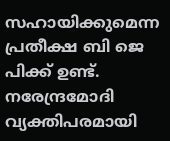സഹായിക്കുമെന്ന പ്രതീക്ഷ ബി ജെ പിക്ക് ഉണ്ട്. നരേന്ദ്രമോദി വ്യക്തിപരമായി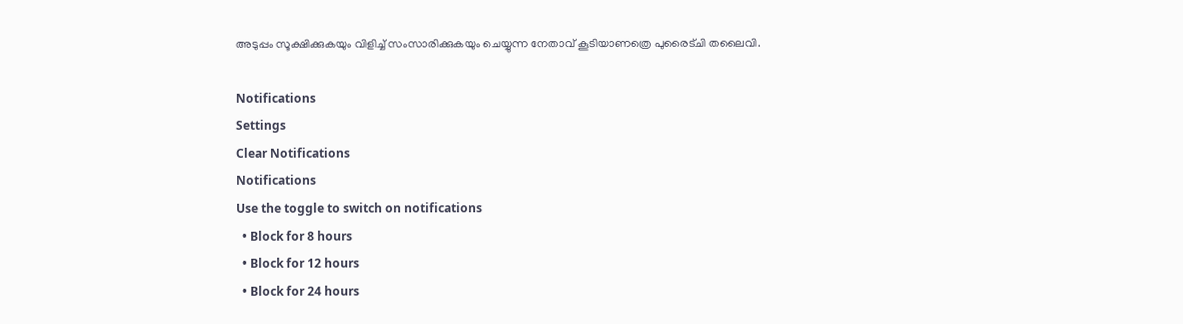അടുപ്പം സൂക്ഷിക്കുകയും വിളിച്ച് സംസാരിക്കുകയും ചെയ്യുന്ന നേതാവ് കൂടിയാണത്രെ പുരൈട്ചി തലൈവി.

Notifications
Settings
Clear Notifications
Notifications
Use the toggle to switch on notifications
  • Block for 8 hours
  • Block for 12 hours
  • Block for 24 hours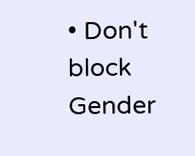• Don't block
Gender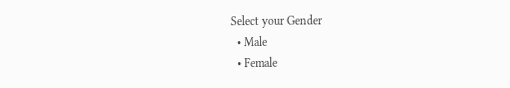Select your Gender
  • Male
  • Female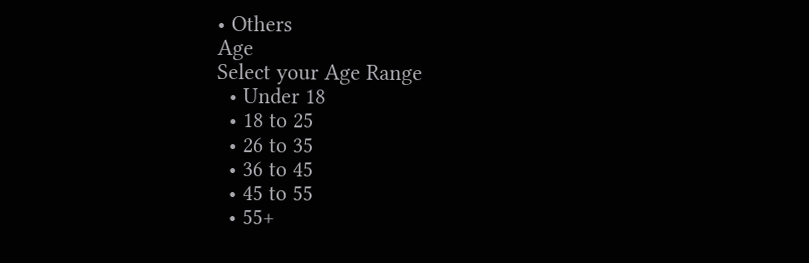• Others
Age
Select your Age Range
  • Under 18
  • 18 to 25
  • 26 to 35
  • 36 to 45
  • 45 to 55
  • 55+